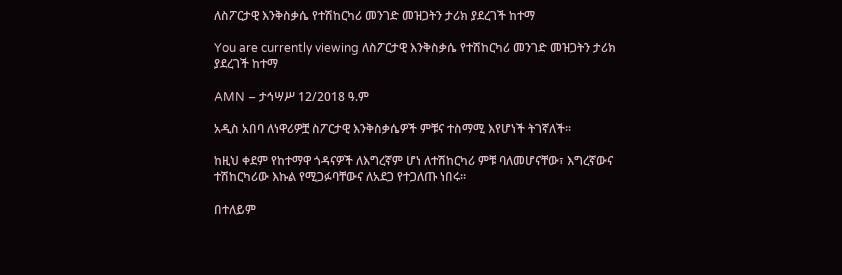ለስፖርታዊ እንቅስቃሴ የተሽከርካሪ መንገድ መዝጋትን ታሪክ ያደረገች ከተማ

You are currently viewing ለስፖርታዊ እንቅስቃሴ የተሽከርካሪ መንገድ መዝጋትን ታሪክ ያደረገች ከተማ

AMN – ታኅሣሥ 12/2018 ዓ.ም

አዲስ አበባ ለነዋሪዎቿ ስፖርታዊ እንቅስቃሴዎች ምቹና ተስማሚ እየሆነች ትገኛለች።

ከዚህ ቀደም የከተማዋ ጎዳናዎች ለእግረኛም ሆነ ለተሽከርካሪ ምቹ ባለመሆናቸው፣ እግረኛውና ተሽከርካሪው እኩል የሚጋፉባቸውና ለአደጋ የተጋለጡ ነበሩ።

በተለይም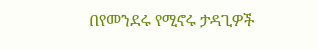በየመንደሩ የሚኖሩ ታዳጊዎች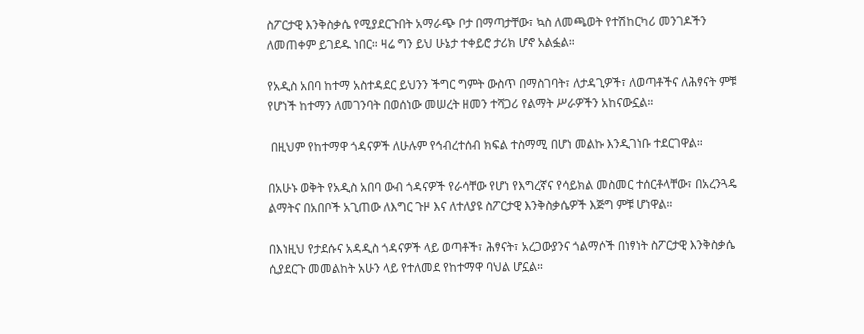ስፖርታዊ እንቅስቃሴ የሚያደርጉበት አማራጭ ቦታ በማጣታቸው፣ ኳስ ለመጫወት የተሽከርካሪ መንገዶችን ለመጠቀም ይገደዱ ነበር። ዛሬ ግን ይህ ሁኔታ ተቀይሮ ታሪክ ሆኖ አልፏል።

የአዲስ አበባ ከተማ አስተዳደር ይህንን ችግር ግምት ውስጥ በማስገባት፣ ለታዳጊዎች፣ ለወጣቶችና ለሕፃናት ምቹ የሆነች ከተማን ለመገንባት በወሰነው መሠረት ዘመን ተሻጋሪ የልማት ሥራዎችን አከናውኗል።

 በዚህም የከተማዋ ጎዳናዎች ለሁሉም የኅብረተሰብ ክፍል ተስማሚ በሆነ መልኩ እንዲገነቡ ተደርገዋል።

በአሁኑ ወቅት የአዲስ አበባ ውብ ጎዳናዎች የራሳቸው የሆነ የእግረኛና የሳይክል መስመር ተሰርቶላቸው፣ በአረንጓዴ ልማትና በአበቦች አጊጠው ለእግር ጉዞ እና ለተለያዩ ስፖርታዊ እንቅስቃሴዎች እጅግ ምቹ ሆነዋል።

በእነዚህ የታደሱና አዳዲስ ጎዳናዎች ላይ ወጣቶች፣ ሕፃናት፣ አረጋውያንና ጎልማሶች በነፃነት ስፖርታዊ እንቅስቃሴ ሲያደርጉ መመልከት አሁን ላይ የተለመደ የከተማዋ ባህል ሆኗል።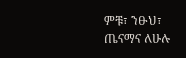ምቹ፣ ንፁህ፣ ጤናማና ለሁሉ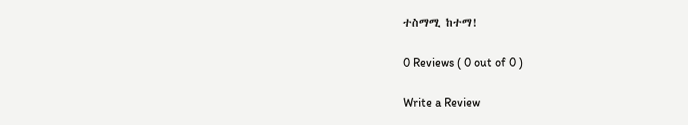ተስማሚ ከተማ!

0 Reviews ( 0 out of 0 )

Write a Review